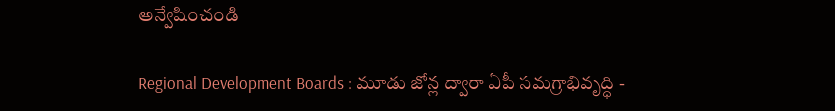అన్వేషించండి

Regional Development Boards : మూడు జోన్ల ద్వారా ఏపీ సమగ్రాభివృద్ధి -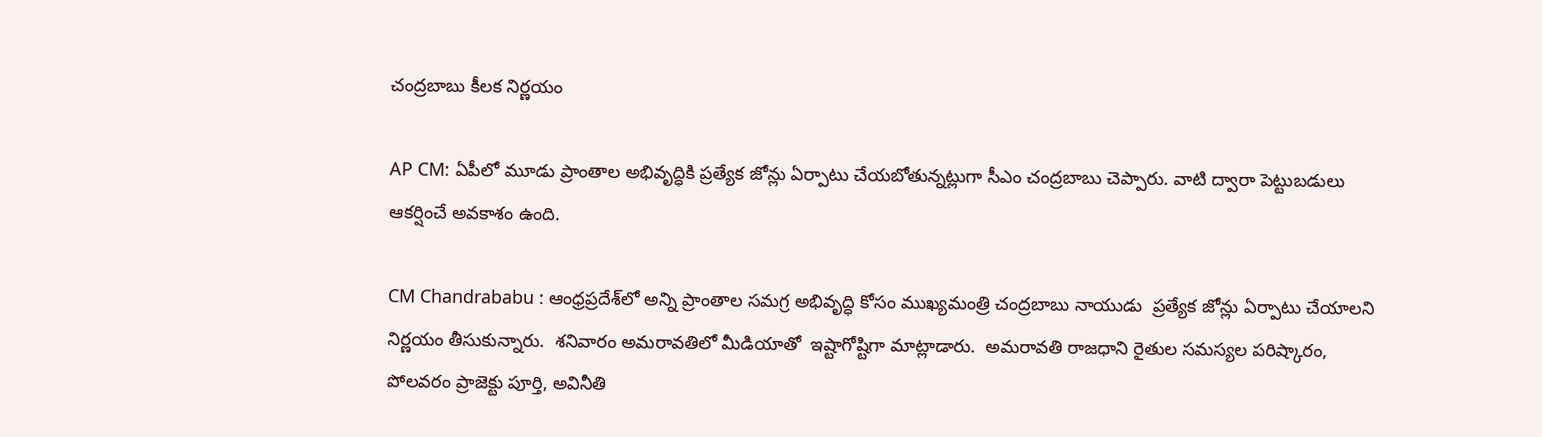చంద్రబాబు కీలక నిర్ణయం

AP CM: ఏపీలో మూడు ప్రాంతాల అభివృద్ధికి ప్రత్యేక జోన్లు ఏర్పాటు చేయబోతున్నట్లుగా సీఎం చంద్రబాబు చెప్పారు. వాటి ద్వారా పెట్టుబడులు ఆకర్షించే అవకాశం ఉంది.

CM Chandrababu : ఆంధ్రప్రదేశ్‌లో అన్ని ప్రాంతాల సమగ్ర అభివృద్ధి కోసం ముఖ్యమంత్రి చంద్రబాబు నాయుడు  ప్రత్యేక జోన్లు ఏర్పాటు చేయాలని నిర్ణయం తీసుకున్నారు.  శనివారం అమరావతిలో మీడియాతో  ఇష్టాగోష్టిగా మాట్లాడారు.  అమరావతి రాజధాని రైతుల సమస్యల పరిష్కారం, పోలవరం ప్రాజెక్టు పూర్తి, అవినీతి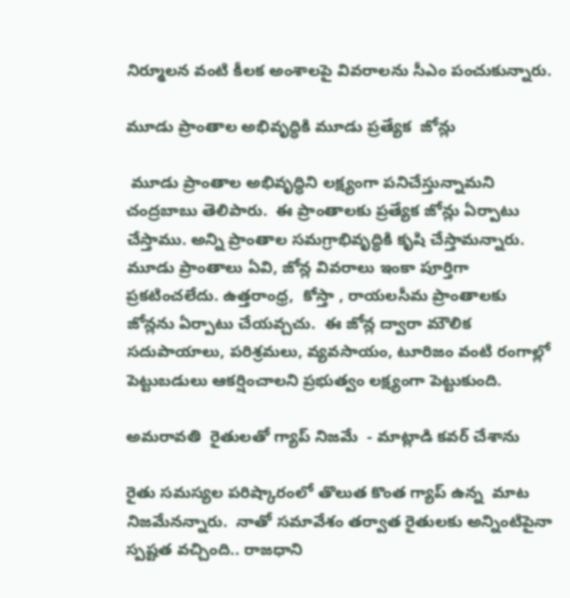నిర్మూలన వంటి కీలక అంశాలపై వివరాలను సీఎం పంచుకున్నారు.

మూడు ప్రాంతాల అభివృద్ధికి మూడు ప్రత్యేక  జోన్లు

 మూడు ప్రాంతాల అభివృద్ధిని లక్ష్యంగా పనిచేస్తున్నామని చంద్రబాబు తెలిపారు.  ఈ ప్రాంతాలకు ప్రత్యేక జోన్లు ఏర్పాటు చేస్తాము. అన్ని ప్రాంతాల సమగ్రాభివృద్ధికి కృషి చేస్తామన్నారు.  మూడు ప్రాంతాలు ఏవి, జోన్ల వివరాలు ఇంకా పూర్తిగా ప్రకటించలేదు. ఉత్తరాంధ్ర,  కోస్తా , రాయలసీమ ప్రాంతాలకు జోన్లను ఏర్పాటు చేయవ్చచు.  ఈ జోన్ల ద్వారా మౌలిక సదుపాయాలు, పరిశ్రమలు, వ్యవసాయం, టూరిజం వంటి రంగాల్లో పెట్టుబడులు ఆకర్షించాలని ప్రభుత్వం లక్ష్యంగా పెట్టుకుంది.

అమరావతి  రైతులతో గ్యాప్ నిజమే  - మాట్లాడి కవర్ చేశాను

రైతు సమస్యల పరిష్కారంలో తొలుత కొంత గ్యాప్‌ ఉన్న  మాట నిజమేనన్నారు.  నాతో సమావేశం తర్వాత రైతులకు అన్నింటిపైనా స్పష్టత వచ్చింది.. రాజధాని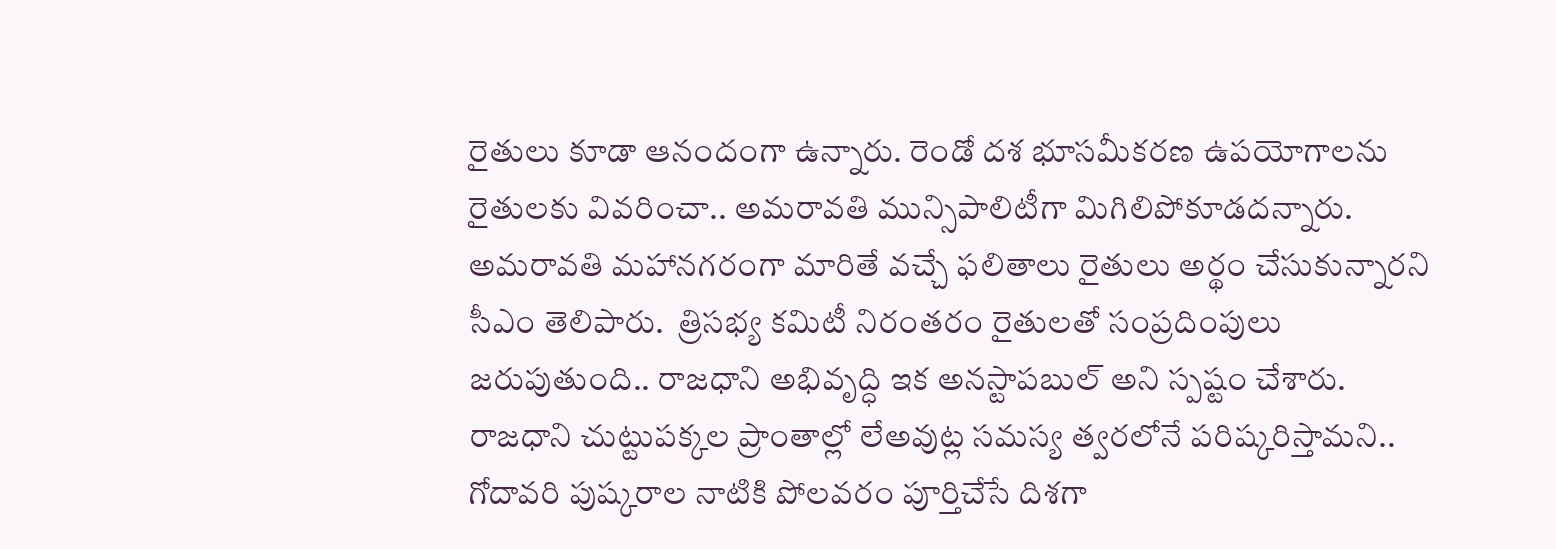రైతులు కూడా ఆనందంగా ఉన్నారు. రెండో దశ భూసమీకరణ ఉపయోగాలను రైతులకు వివరించా.. అమరావతి మున్సిపాలిటీగా మిగిలిపోకూడదన్నారు.  అమరావతి మహానగరంగా మారితే వచ్చే ఫలితాలు రైతులు అర్థం చేసుకున్నారని సీఎం తెలిపారు.  త్రిసభ్య కమిటీ నిరంతరం రైతులతో సంప్రదింపులు జరుపుతుంది.. రాజధాని అభివృద్ధి ఇక అనస్టాపబుల్‌ అని స్పష్టం చేశారు.  రాజధాని చుట్టుపక్కల ప్రాంతాల్లో లేఅవుట్ల సమస్య త్వరలోనే పరిష్కరిస్తామని..  గోదావరి పుష్కరాల నాటికి పోలవరం పూర్తిచేసే దిశగా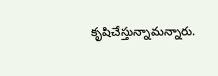కృషిచేస్తున్నామన్నారు.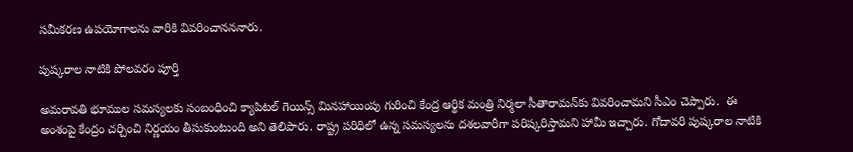సమీకరణ ఉపయోగాలను వారికి వివరించానననారు.

పుష్కరాల నాటికి పోలవరం పూర్తి

అమరావతి భూముల సమస్యలకు సంబంధించి క్యాపిటల్ గెయిన్స్ మినహాయింపు గురించి కేంద్ర ఆర్థిక మంత్రి నిర్మలా సీతారామన్‌కు వివరించామని సీఎం చెప్పారు.  ఈ అంశంపై కేంద్రం చర్చించి నిర్ణయం తీసుకుంటుంది అని తెలిపారు. రాష్ట్ర పరిధిలో ఉన్న సమస్యలను దశలవారీగా పరిష్కరిస్తామని హామీ ఇచ్చారు. గోదావరి పుష్కరాల నాటికి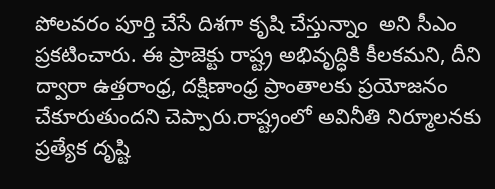పోలవరం పూర్తి చేసే దిశగా కృషి చేస్తున్నాం  అని సీఎం ప్రకటించారు. ఈ ప్రాజెక్టు రాష్ట్ర అభివృద్ధికి కీలకమని, దీని ద్వారా ఉత్తరాంధ్ర, దక్షిణాంధ్ర ప్రాంతాలకు ప్రయోజనం చేకూరుతుందని చెప్పారు.రాష్ట్రంలో అవినీతి నిర్మూలనకు ప్రత్యేక దృష్టి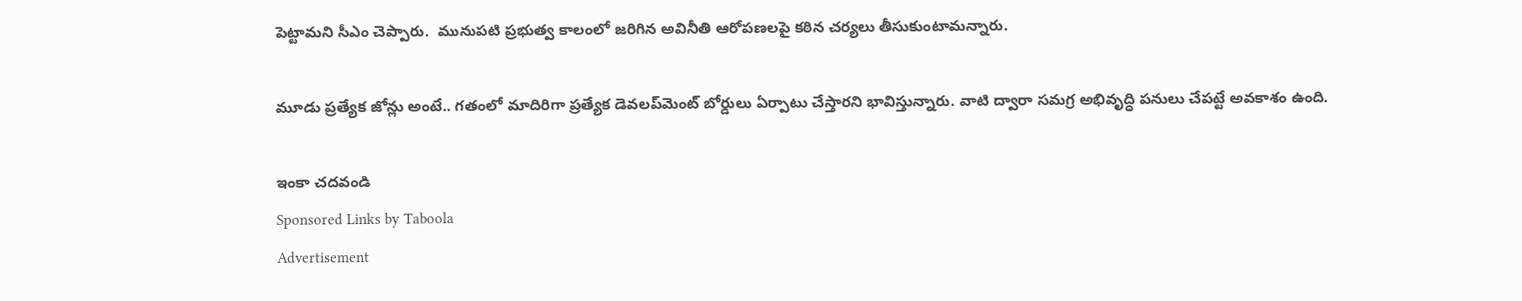పెట్టామని సీఎం చెప్పారు.  మునుపటి ప్రభుత్వ కాలంలో జరిగిన అవినీతి ఆరోపణలపై కఠిన చర్యలు తీసుకుంటామన్నారు.

మూడు ప్రత్యేక జోన్లు అంటే.. గతంలో మాదిరిగా ప్రత్యేక డెవలప్‌మెంట్ బోర్డులు ఏర్పాటు చేస్తారని భావిస్తున్నారు. వాటి ద్వారా సమగ్ర అభివృద్ధి పనులు చేపట్టే అవకాశం ఉంది.

ఇంకా చదవండి
Sponsored Links by Taboola
Advertisement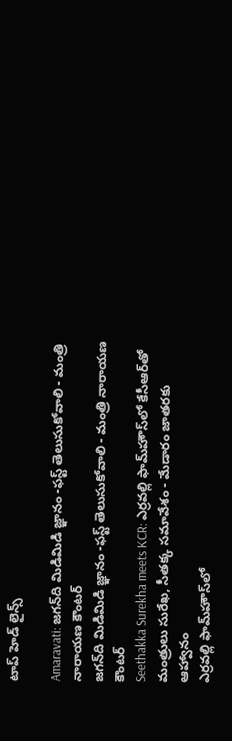టాప్ హెడ్ లైన్స్

Amaravati: జగన్‌ది మిడిమిడి జ్ఞానం -ఫస్ట్ తెలుసుకోవాలి - మంత్రి నారాయణ కౌంటర్
జగన్‌ది మిడిమిడి జ్ఞానం -ఫస్ట్ తెలుసుకోవాలి - మంత్రి నారాయణ కౌంటర్
Seethakka Surekha meets KCR: ఎర్రవల్లి ఫామ్‌హౌస్‌లో కేసీఆర్‌తో మంత్రులు సురేఖ, సీతక్క సమావేశం - మేడారం జాతరకు ఆహ్వానం
ఎర్రవల్లి ఫామ్‌హౌస్‌లో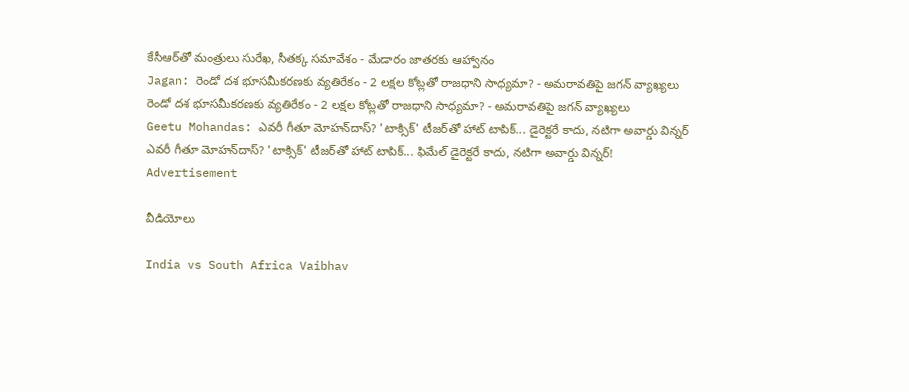కేసీఆర్‌తో మంత్రులు సురేఖ, సీతక్క సమావేశం - మేడారం జాతరకు ఆహ్వానం
Jagan: రెండో దశ భూసమీకరణకు వ్యతిరేకం - 2 లక్షల కోట్లతో రాజధాని సాధ్యమా? - అమరావతిపై జగన్ వ్యాఖ్యలు
రెండో దశ భూసమీకరణకు వ్యతిరేకం - 2 లక్షల కోట్లతో రాజధాని సాధ్యమా? - అమరావతిపై జగన్ వ్యాఖ్యలు
Geetu Mohandas: ఎవరీ గీతూ మోహన్‌దాస్? 'టాక్సిక్' టీజర్‌తో హాట్ టాపిక్‌... డైరెక్టరే కాదు, నటిగా అవార్డు విన్నర్
ఎవరీ గీతూ మోహన్‌దాస్? 'టాక్సిక్' టీజర్‌తో హాట్ టాపిక్‌... ఫిమేల్ డైరెక్టరే కాదు, నటిగా అవార్డు విన్నర్!
Advertisement

వీడియోలు

India vs South Africa Vaibhav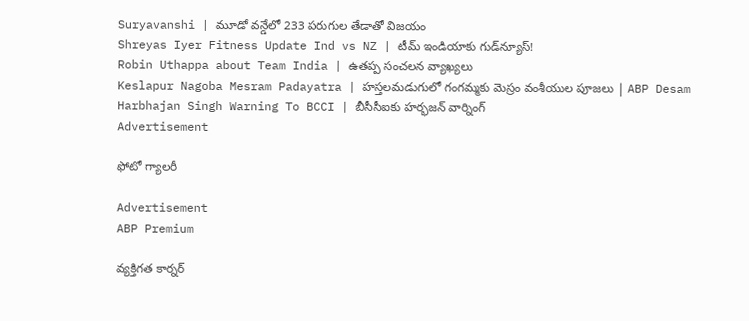Suryavanshi | మూడో వన్డేలో 233 పరుగుల తేడాతో విజయం
Shreyas Iyer Fitness Update Ind vs NZ | టీమ్ ఇండియాకు గుడ్‌న్యూస్!
Robin Uthappa about Team India | ఉత‌ప్ప సంచ‌ల‌న వ్యాఖ్య‌లు
Keslapur Nagoba Mesram Padayatra | హస్తలమడుగులో గంగమ్మకు మెస్రం వంశీయుల పూజలు | ABP Desam
Harbhajan Singh Warning To BCCI | బీసీసీఐకు హర్భజన్ వార్నింగ్
Advertisement

ఫోటో గ్యాలరీ

Advertisement
ABP Premium

వ్యక్తిగత కార్నర్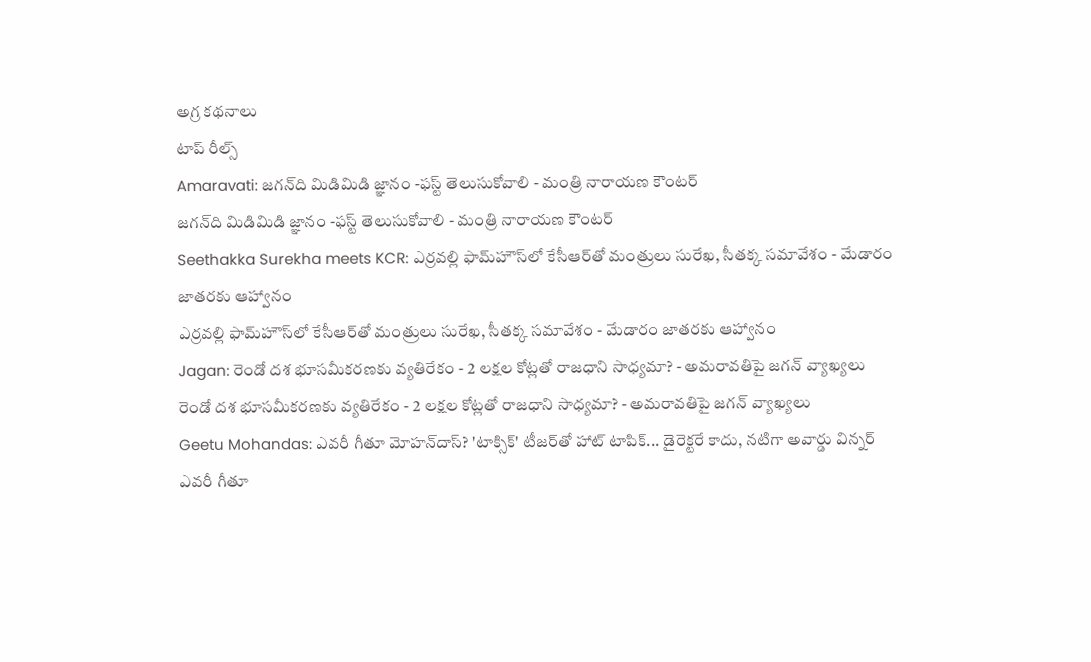అగ్ర కథనాలు
టాప్ రీల్స్
Amaravati: జగన్‌ది మిడిమిడి జ్ఞానం -ఫస్ట్ తెలుసుకోవాలి - మంత్రి నారాయణ కౌంటర్
జగన్‌ది మిడిమిడి జ్ఞానం -ఫస్ట్ తెలుసుకోవాలి - మంత్రి నారాయణ కౌంటర్
Seethakka Surekha meets KCR: ఎర్రవల్లి ఫామ్‌హౌస్‌లో కేసీఆర్‌తో మంత్రులు సురేఖ, సీతక్క సమావేశం - మేడారం జాతరకు ఆహ్వానం
ఎర్రవల్లి ఫామ్‌హౌస్‌లో కేసీఆర్‌తో మంత్రులు సురేఖ, సీతక్క సమావేశం - మేడారం జాతరకు ఆహ్వానం
Jagan: రెండో దశ భూసమీకరణకు వ్యతిరేకం - 2 లక్షల కోట్లతో రాజధాని సాధ్యమా? - అమరావతిపై జగన్ వ్యాఖ్యలు
రెండో దశ భూసమీకరణకు వ్యతిరేకం - 2 లక్షల కోట్లతో రాజధాని సాధ్యమా? - అమరావతిపై జగన్ వ్యాఖ్యలు
Geetu Mohandas: ఎవరీ గీతూ మోహన్‌దాస్? 'టాక్సిక్' టీజర్‌తో హాట్ టాపిక్‌... డైరెక్టరే కాదు, నటిగా అవార్డు విన్నర్
ఎవరీ గీతూ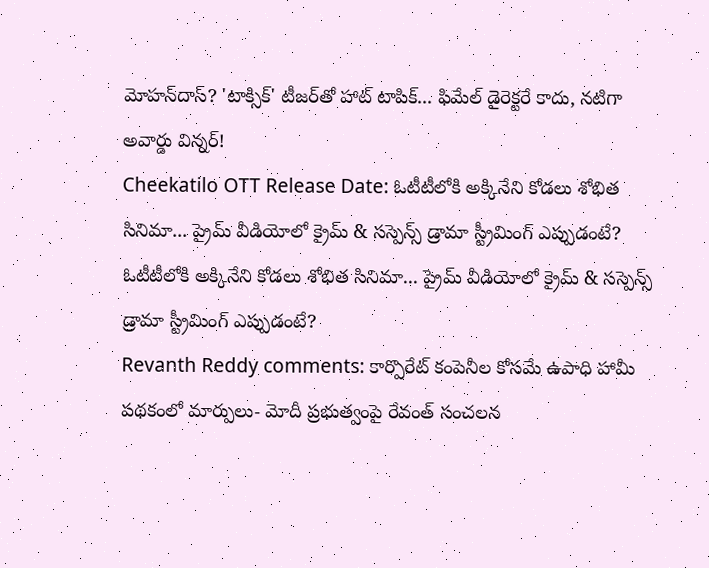మోహన్‌దాస్? 'టాక్సిక్' టీజర్‌తో హాట్ టాపిక్‌... ఫిమేల్ డైరెక్టరే కాదు, నటిగా అవార్డు విన్నర్!
Cheekatilo OTT Release Date: ఓటీటీలోకి అక్కినేని కోడలు శోభిత సినిమా... ప్రైమ్ వీడియోలో క్రైమ్ & సస్పెన్స్ డ్రామా స్ట్రీమింగ్ ఎప్పుడంటే?
ఓటీటీలోకి అక్కినేని కోడలు శోభిత సినిమా... ప్రైమ్ వీడియోలో క్రైమ్ & సస్పెన్స్ డ్రామా స్ట్రీమింగ్ ఎప్పుడంటే?
Revanth Reddy comments: కార్పొరేట్ కంపెనీల కోసమే ఉపాధి హామీ పథకంలో మార్పులు- మోదీ ప్రభుత్వంపై రేవంత్ సంచలన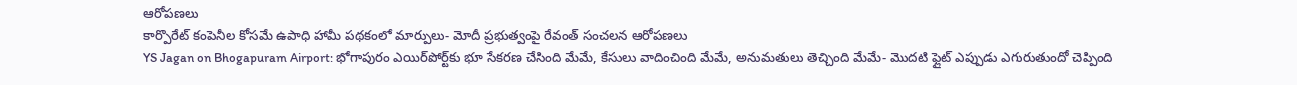ఆరోపణలు
కార్పొరేట్ కంపెనీల కోసమే ఉపాధి హామీ పథకంలో మార్పులు- మోదీ ప్రభుత్వంపై రేవంత్ సంచలన ఆరోపణలు
YS Jagan on Bhogapuram Airport: భోగాపురం ఎయిర్‌పోర్ట్‌కు భూ సేకరణ చేసింది మేమే, కేసులు వాదించింది మేమే, అనుమతులు తెచ్చింది మేమే- మొదటి ఫ్లైట్‌ ఎప్పుడు ఎగురుతుందో చెప్పింది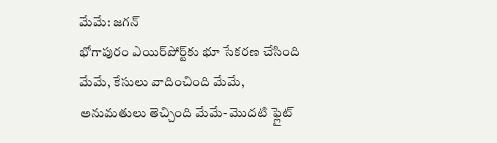మేమే: జగన్
భోగాపురం ఎయిర్‌పోర్ట్‌కు భూ సేకరణ చేసింది మేమే, కేసులు వాదించింది మేమే, అనుమతులు తెచ్చింది మేమే- మొదటి ఫ్లైట్‌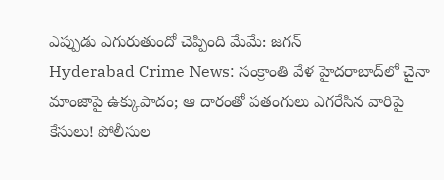ఎప్పుడు ఎగురుతుందో చెప్పింది మేమే: జగన్
Hyderabad Crime News: సంక్రాంతి వేళ హైదరాబాద్‌లో చైనా మాంజాపై ఉక్కుపాదం; ఆ దారంతో పతంగులు ఎగరేసిన వారిపై కేసులు! పోలీసుల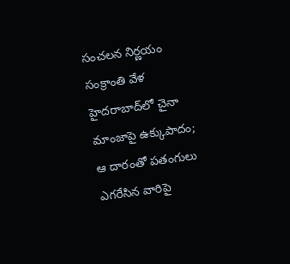సంచలన నిర్ణయం
సంక్రాంతి వేళ హైదరాబాద్‌లో చైనా మాంజాపై ఉక్కుపాదం; ఆ దారంతో పతంగులు ఎగరేసిన వారిపై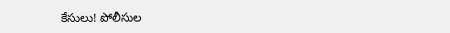కేసులు! పోలీసుల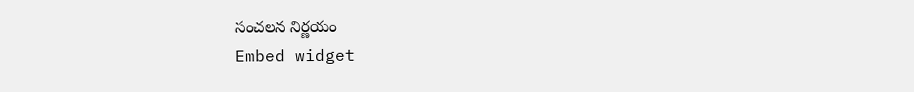సంచలన నిర్ణయం
Embed widget